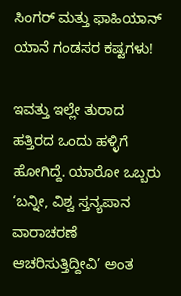ಸಿಂಗರ್ ಮತ್ತು ಫಾಹಿಯಾನ್ ಯಾನೆ ಗಂಡಸರ ಕಷ್ಟಗಳು!

ಇವತ್ತು ಇಲ್ಲೇ ತುರಾದ ಹತ್ತಿರದ ಒಂದು ಹಳ್ಳಿಗೆ ಹೋಗಿದ್ದೆ. ಯಾರೋ ಒಬ್ಬರು ‘ಬನ್ನೀ, ವಿಶ್ವ ಸ್ತನ್ಯಪಾನ ವಾರಾಚರಣೆ ಆಚರಿಸುತ್ತಿದ್ದೀವಿ’ ಅಂತ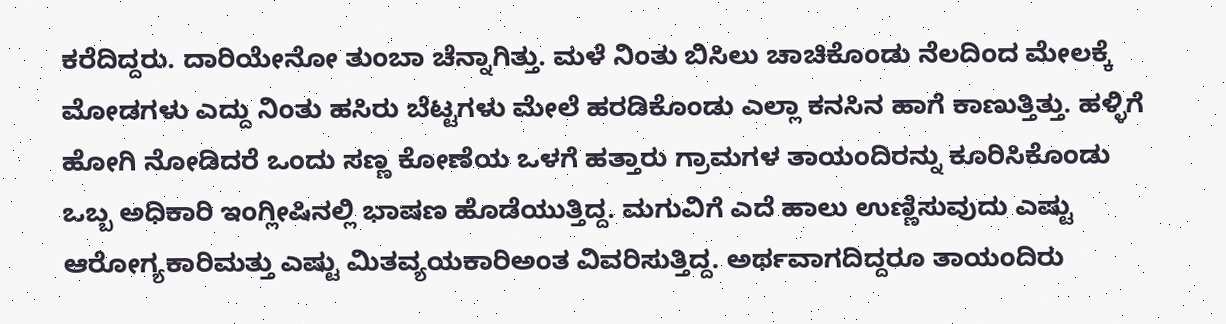ಕರೆದಿದ್ದರು. ದಾರಿಯೇನೋ ತುಂಬಾ ಚೆನ್ನಾಗಿತ್ತು. ಮಳೆ ನಿಂತು ಬಿಸಿಲು ಚಾಚಿಕೊಂಡು ನೆಲದಿಂದ ಮೇಲಕ್ಕೆ ಮೋಡಗಳು ಎದ್ದು ನಿಂತು ಹಸಿರು ಬೆಟ್ಟಗಳು ಮೇಲೆ ಹರಡಿಕೊಂಡು ಎಲ್ಲಾ ಕನಸಿನ ಹಾಗೆ ಕಾಣುತ್ತಿತ್ತು. ಹಳ್ಳಿಗೆ ಹೋಗಿ ನೋಡಿದರೆ ಒಂದು ಸಣ್ಣ ಕೋಣೆಯ ಒಳಗೆ ಹತ್ತಾರು ಗ್ರಾಮಗಳ ತಾಯಂದಿರನ್ನು ಕೂರಿಸಿಕೊಂಡು ಒಬ್ಬ ಅಧಿಕಾರಿ ಇಂಗ್ಲೀಷಿನಲ್ಲಿ ಭಾಷಣ ಹೊಡೆಯುತ್ತಿದ್ದ. ಮಗುವಿಗೆ ಎದೆ ಹಾಲು ಉಣ್ಣಿಸುವುದು ಎಷ್ಟು ಆರೋಗ್ಯಕಾರಿಮತ್ತು ಎಷ್ಟು ಮಿತವ್ಯಯಕಾರಿಅಂತ ವಿವರಿಸುತ್ತಿದ್ದ. ಅರ್ಥವಾಗದಿದ್ದರೂ ತಾಯಂದಿರು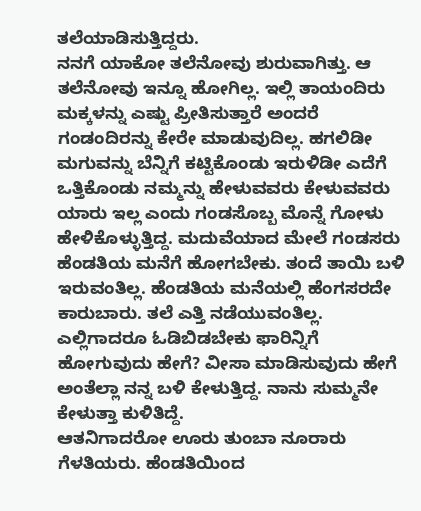ತಲೆಯಾಡಿಸುತ್ತಿದ್ದರು.
ನನಗೆ ಯಾಕೋ ತಲೆನೋವು ಶುರುವಾಗಿತ್ತು. ಆ ತಲೆನೋವು ಇನ್ನೂ ಹೋಗಿಲ್ಲ. ಇಲ್ಲಿ ತಾಯಂದಿರು ಮಕ್ಕಳನ್ನು ಎಷ್ಟು ಪ್ರೀತಿಸುತ್ತಾರೆ ಅಂದರೆ ಗಂಡಂದಿರನ್ನು ಕೇರೇ ಮಾಡುವುದಿಲ್ಲ. ಹಗಲಿಡೀ ಮಗುವನ್ನು ಬೆನ್ನಿಗೆ ಕಟ್ಟಿಕೊಂಡು ಇರುಳಿಡೀ ಎದೆಗೆ ಒತ್ತಿಕೊಂಡು ನಮ್ಮನ್ನು ಹೇಳುವವರು ಕೇಳುವವರು ಯಾರು ಇಲ್ಲ ಎಂದು ಗಂಡಸೊಬ್ಬ ಮೊನ್ನೆ ಗೋಳು ಹೇಳಿಕೊಳ್ಳುತ್ತಿದ್ದ. ಮದುವೆಯಾದ ಮೇಲೆ ಗಂಡಸರು ಹೆಂಡತಿಯ ಮನೆಗೆ ಹೋಗಬೇಕು. ತಂದೆ ತಾಯಿ ಬಳಿ ಇರುವಂತಿಲ್ಲ. ಹೆಂಡತಿಯ ಮನೆಯಲ್ಲಿ ಹೆಂಗಸರದೇ ಕಾರುಬಾರು. ತಲೆ ಎತ್ತಿ ನಡೆಯುವಂತಿಲ್ಲ. ಎಲ್ಲಿಗಾದರೂ ಓಡಿಬಿಡಬೇಕು ಫಾರಿನ್ನಿಗೆ ಹೋಗುವುದು ಹೇಗೆ? ವೀಸಾ ಮಾಡಿಸುವುದು ಹೇಗೆ ಅಂತೆಲ್ಲಾ ನನ್ನ ಬಳಿ ಕೇಳುತ್ತಿದ್ದ. ನಾನು ಸುಮ್ಮನೇ ಕೇಳುತ್ತಾ ಕುಳಿತಿದ್ದೆ.
ಆತನಿಗಾದರೋ ಊರು ತುಂಬಾ ನೂರಾರು ಗೆಳತಿಯರು. ಹೆಂಡತಿಯಿಂದ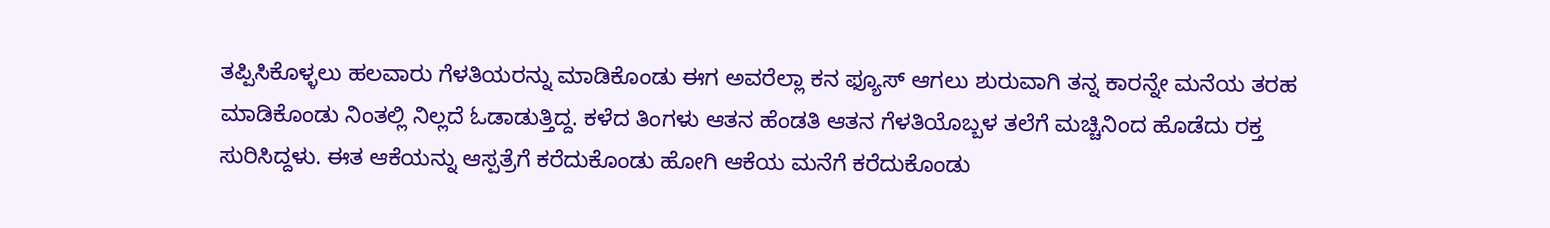ತಪ್ಪಿಸಿಕೊಳ್ಳಲು ಹಲವಾರು ಗೆಳತಿಯರನ್ನು ಮಾಡಿಕೊಂಡು ಈಗ ಅವರೆಲ್ಲಾ ಕನ ಫ್ಯೂಸ್ ಆಗಲು ಶುರುವಾಗಿ ತನ್ನ ಕಾರನ್ನೇ ಮನೆಯ ತರಹ ಮಾಡಿಕೊಂಡು ನಿಂತಲ್ಲಿ ನಿಲ್ಲದೆ ಓಡಾಡುತ್ತಿದ್ದ. ಕಳೆದ ತಿಂಗಳು ಆತನ ಹೆಂಡತಿ ಆತನ ಗೆಳತಿಯೊಬ್ಬಳ ತಲೆಗೆ ಮಚ್ಚಿನಿಂದ ಹೊಡೆದು ರಕ್ತ ಸುರಿಸಿದ್ದಳು. ಈತ ಆಕೆಯನ್ನು ಆಸ್ಪತ್ರೆಗೆ ಕರೆದುಕೊಂಡು ಹೋಗಿ ಆಕೆಯ ಮನೆಗೆ ಕರೆದುಕೊಂಡು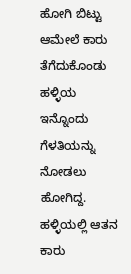ಹೋಗಿ ಬಿಟ್ಟು ಆಮೇಲೆ ಕಾರು ತೆಗೆದುಕೊಂಡು ಹಳ್ಳಿಯ ಇನ್ನೊಂದು ಗೆಳತಿಯನ್ನು ನೋಡಲು ಹೋಗಿದ್ದ. ಹಳ್ಳಿಯಲ್ಲಿ ಆತನ ಕಾರು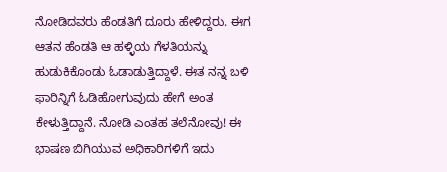ನೋಡಿದವರು ಹೆಂಡತಿಗೆ ದೂರು ಹೇಳಿದ್ದರು. ಈಗ ಆತನ ಹೆಂಡತಿ ಆ ಹಳ್ಳಿಯ ಗೆಳತಿಯನ್ನು ಹುಡುಕಿಕೊಂಡು ಓಡಾಡುತ್ತಿದ್ದಾಳೆ. ಈತ ನನ್ನ ಬಳಿ ಫಾರಿನ್ನಿಗೆ ಓಡಿಹೋಗುವುದು ಹೇಗೆ ಅಂತ ಕೇಳುತ್ತಿದ್ದಾನೆ. ನೋಡಿ ಎಂತಹ ತಲೆನೋವು! ಈ ಭಾಷಣ ಬಿಗಿಯುವ ಅಧಿಕಾರಿಗಳಿಗೆ ಇದು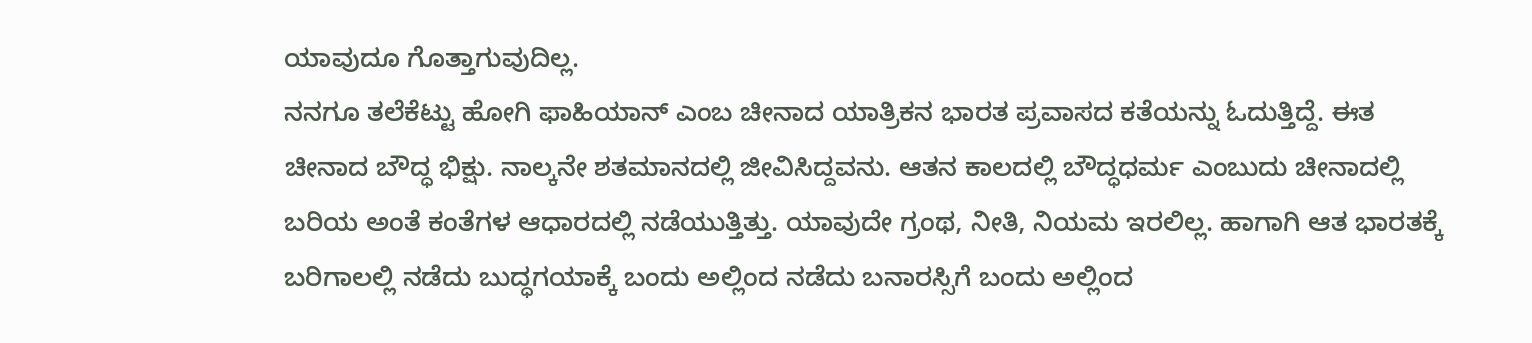ಯಾವುದೂ ಗೊತ್ತಾಗುವುದಿಲ್ಲ.
ನನಗೂ ತಲೆಕೆಟ್ಟು ಹೋಗಿ ಫಾಹಿಯಾನ್ ಎಂಬ ಚೀನಾದ ಯಾತ್ರಿಕನ ಭಾರತ ಪ್ರವಾಸದ ಕತೆಯನ್ನು ಓದುತ್ತಿದ್ದೆ. ಈತ ಚೀನಾದ ಬೌದ್ಧ ಭಿಕ್ಷು. ನಾಲ್ಕನೇ ಶತಮಾನದಲ್ಲಿ ಜೀವಿಸಿದ್ದವನು. ಆತನ ಕಾಲದಲ್ಲಿ ಬೌದ್ಧಧರ್ಮ ಎಂಬುದು ಚೀನಾದಲ್ಲಿ ಬರಿಯ ಅಂತೆ ಕಂತೆಗಳ ಆಧಾರದಲ್ಲಿ ನಡೆಯುತ್ತಿತ್ತು. ಯಾವುದೇ ಗ್ರಂಥ, ನೀತಿ, ನಿಯಮ ಇರಲಿಲ್ಲ. ಹಾಗಾಗಿ ಆತ ಭಾರತಕ್ಕೆ ಬರಿಗಾಲಲ್ಲಿ ನಡೆದು ಬುದ್ಧಗಯಾಕ್ಕೆ ಬಂದು ಅಲ್ಲಿಂದ ನಡೆದು ಬನಾರಸ್ಸಿಗೆ ಬಂದು ಅಲ್ಲಿಂದ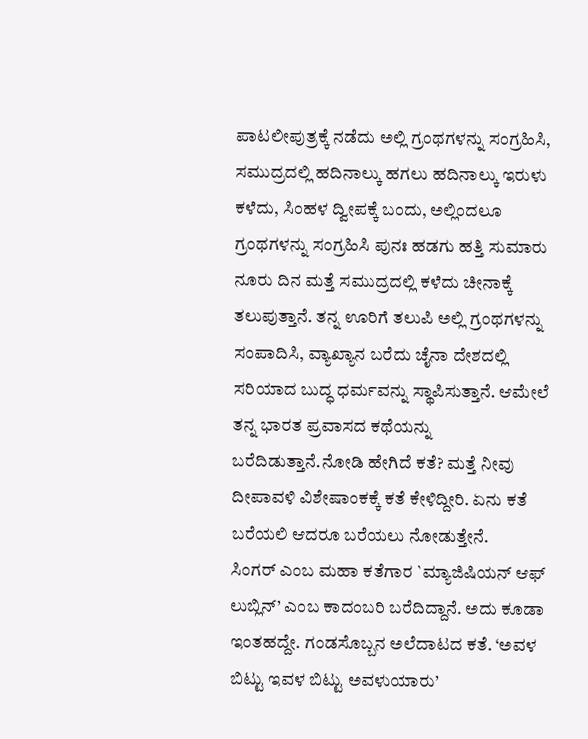ಪಾಟಲೀಪುತ್ರಕ್ಕೆ ನಡೆದು ಅಲ್ಲಿ ಗ್ರಂಥಗಳನ್ನು ಸಂಗ್ರಹಿಸಿ, ಸಮುದ್ರದಲ್ಲಿ ಹದಿನಾಲ್ಕು ಹಗಲು ಹದಿನಾಲ್ಕು ಇರುಳು ಕಳೆದು, ಸಿಂಹಳ ದ್ವೀಪಕ್ಕೆ ಬಂದು, ಅಲ್ಲಿಂದಲೂ ಗ್ರಂಥಗಳನ್ನು ಸಂಗ್ರಹಿಸಿ ಪುನಃ ಹಡಗು ಹತ್ತಿ ಸುಮಾರು ನೂರು ದಿನ ಮತ್ತೆ ಸಮುದ್ರದಲ್ಲಿ ಕಳೆದು ಚೀನಾಕ್ಕೆ ತಲುಪುತ್ತಾನೆ. ತನ್ನ ಊರಿಗೆ ತಲುಪಿ ಅಲ್ಲಿ ಗ್ರಂಥಗಳನ್ನು ಸಂಪಾದಿಸಿ, ವ್ಯಾಖ್ಯಾನ ಬರೆದು ಚೈನಾ ದೇಶದಲ್ಲಿ ಸರಿಯಾದ ಬುದ್ಧ ಧರ್ಮವನ್ನು ಸ್ಥಾಪಿಸುತ್ತಾನೆ. ಆಮೇಲೆ ತನ್ನ ಭಾರತ ಪ್ರವಾಸದ ಕಥೆಯನ್ನು ಬರೆದಿಡುತ್ತಾನೆ.ನೋಡಿ ಹೇಗಿದೆ ಕತೆ? ಮತ್ತೆ ನೀವು ದೀಪಾವಳಿ ವಿಶೇಷಾಂಕಕ್ಕೆ ಕತೆ ಕೇಳಿದ್ದೀರಿ. ಏನು ಕತೆ ಬರೆಯಲಿ ಆದರೂ ಬರೆಯಲು ನೋಡುತ್ತೇನೆ.
ಸಿಂಗರ್ ಎಂಬ ಮಹಾ ಕತೆಗಾರ `ಮ್ಯಾಜಿಷಿಯನ್ ಆಫ್ ಲುಬ್ಲಿನ್’ ಎಂಬ ಕಾದಂಬರಿ ಬರೆದಿದ್ದಾನೆ. ಅದು ಕೂಡಾ ಇಂತಹದ್ದೇ. ಗಂಡಸೊಬ್ಬನ ಅಲೆದಾಟದ ಕತೆ. ‘ಅವಳ ಬಿಟ್ಟು ಇವಳ ಬಿಟ್ಟು ಅವಳುಯಾರು’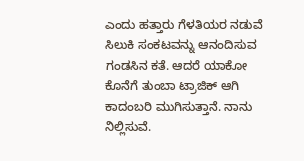ಎಂದು ಹತ್ತಾರು ಗೆಳತಿಯರ ನಡುವೆ ಸಿಲುಕಿ ಸಂಕಟವನ್ನು ಆನಂದಿಸುವ ಗಂಡಸಿನ ಕತೆ. ಆದರೆ ಯಾಕೋ ಕೊನೆಗೆ ತುಂಬಾ ಟ್ರಾಜಿಕ್ ಆಗಿ ಕಾದಂಬರಿ ಮುಗಿಸುತ್ತಾನೆ. ನಾನು ನಿಲ್ಲಿಸುವೆ.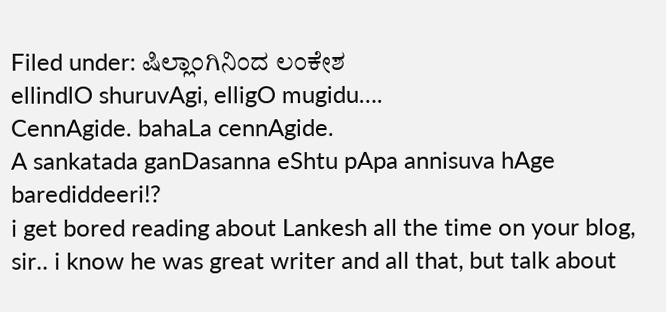Filed under: ಷಿಲ್ಲಾಂಗಿನಿಂದ ಲಂಕೇಶ
ellindlO shuruvAgi, elligO mugidu….
CennAgide. bahaLa cennAgide.
A sankatada ganDasanna eShtu pApa annisuva hAge barediddeeri!?
i get bored reading about Lankesh all the time on your blog, sir.. i know he was great writer and all that, but talk about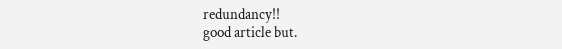redundancy!!
good article but.